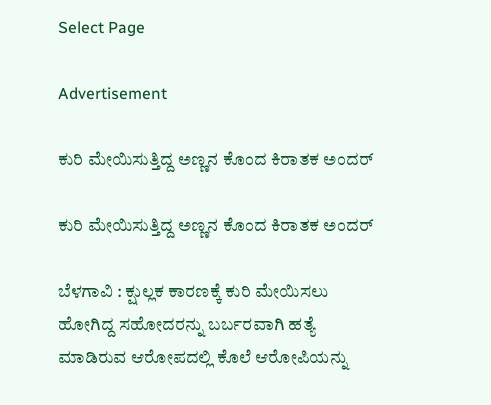Select Page

Advertisement

ಕುರಿ ಮೇಯಿಸುತ್ತಿದ್ದ ಅಣ್ಣನ ಕೊಂದ ಕಿರಾತಕ ಅಂದರ್

ಕುರಿ ಮೇಯಿಸುತ್ತಿದ್ದ ಅಣ್ಣನ ಕೊಂದ ಕಿರಾತಕ ಅಂದರ್

ಬೆಳಗಾವಿ : ಕ್ಷುಲ್ಲಕ ಕಾರಣಕ್ಕೆ ಕುರಿ ಮೇಯಿಸಲು ಹೋಗಿದ್ದ ಸಹೋದರನ್ನು ಬರ್ಬರವಾಗಿ ಹತ್ಯೆ ಮಾಡಿರುವ ಆರೋಪದಲ್ಲಿ ಕೊಲೆ ಆರೋಪಿಯನ್ನು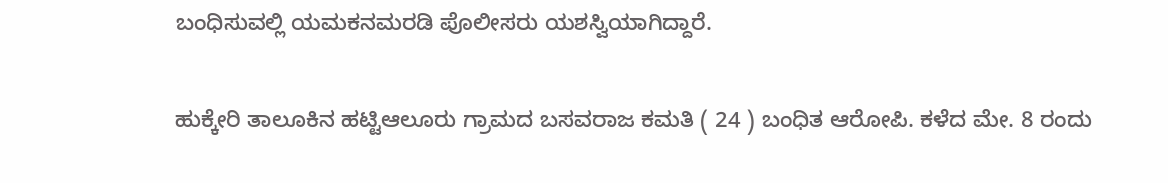ಬಂಧಿಸುವಲ್ಲಿ ಯಮಕನಮರಡಿ ಪೊಲೀಸರು ಯಶಸ್ವಿಯಾಗಿದ್ದಾರೆ.

ಹುಕ್ಕೇರಿ ತಾಲೂಕಿನ ಹಟ್ಟಿಆಲೂರು ಗ್ರಾಮದ ಬಸವರಾಜ ಕಮತಿ ( 24 ) ಬಂಧಿತ ಆರೋಪಿ. ಕಳೆದ ಮೇ. 8 ರಂದು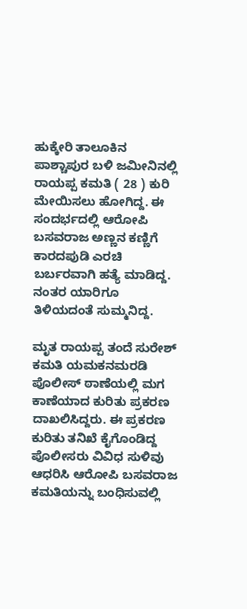ಹುಕ್ಕೇರಿ ತಾಲೂಕಿನ ಪಾಶ್ಚಾಪುರ ಬಳಿ ಜಮೀನಿನಲ್ಲಿ ರಾಯಪ್ಪ ಕಮತಿ ( 28 ) ಕುರಿ ಮೇಯಿಸಲು ಹೋಗಿದ್ದ. ಈ ಸಂದರ್ಭದಲ್ಲಿ ಆರೋಪಿ ಬಸವರಾಜ ಅಣ್ಣನ ಕಣ್ಣಿಗೆ ಕಾರದಪುಡಿ ಎರಚಿ ಬರ್ಬರವಾಗಿ ಹತ್ಯೆ ಮಾಡಿದ್ದ. ನಂತರ ಯಾರಿಗೂ ತಿಳಿಯದಂತೆ ಸುಮ್ಮನಿದ್ದ.

ಮೃತ ರಾಯಪ್ಪ ತಂದೆ ಸುರೇಶ್ ಕಮತಿ ಯಮಕನಮರಡಿ ಪೊಲೀಸ್ ಠಾಣೆಯಲ್ಲಿ ಮಗ ಕಾಣೆಯಾದ ಕುರಿತು ಪ್ರಕರಣ ದಾಖಲಿಸಿದ್ದರು. ಈ ಪ್ರಕರಣ ಕುರಿತು ತನಿಖೆ ಕೈಗೊಂಡಿದ್ದ ಪೊಲೀಸರು ವಿವಿಧ ಸುಳಿವು ಆಧರಿಸಿ ಆರೋಪಿ ಬಸವರಾಜ ಕಮತಿಯನ್ನು ಬಂಧಿಸುವಲ್ಲಿ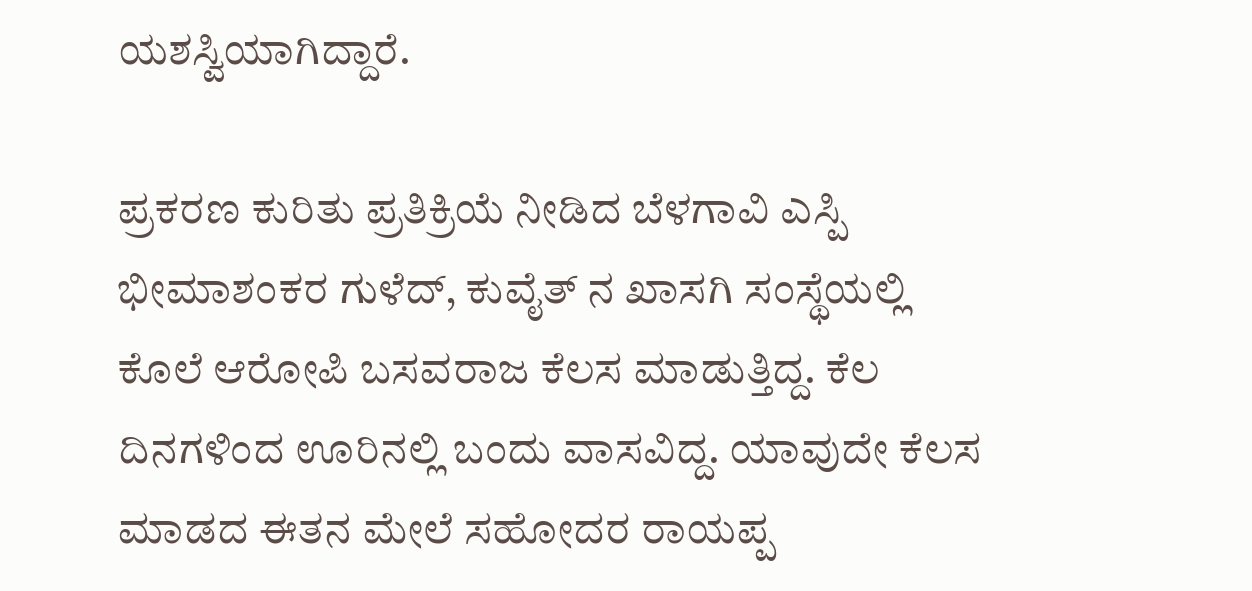ಯಶಸ್ವಿಯಾಗಿದ್ದಾರೆ.

ಪ್ರಕರಣ ಕುರಿತು ಪ್ರತಿಕ್ರಿಯೆ ನೀಡಿದ ಬೆಳಗಾವಿ ಎಸ್ಪಿ ಭೀಮಾಶಂಕರ ಗುಳೆದ್, ಕುವೈತ್ ನ ಖಾಸಗಿ ಸಂಸ್ಥೆಯಲ್ಲಿ ಕೊಲೆ ಆರೋಪಿ ಬಸವರಾಜ ಕೆಲಸ ಮಾಡುತ್ತಿದ್ದ. ಕೆಲ ದಿನಗಳಿಂದ ಊರಿನಲ್ಲಿ ಬಂದು ವಾಸವಿದ್ದ. ಯಾವುದೇ ಕೆಲಸ ಮಾಡದ ಈತನ ಮೇಲೆ ಸಹೋದರ ರಾಯಪ್ಪ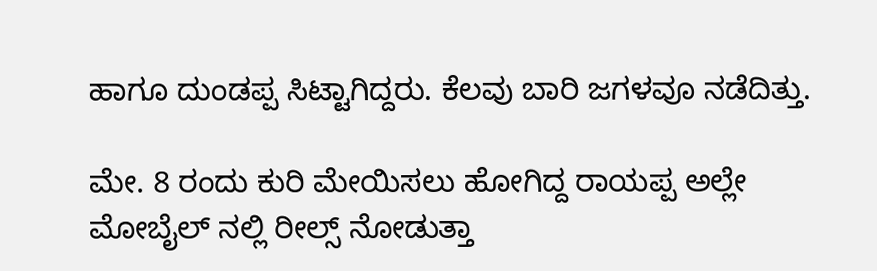ಹಾಗೂ ದುಂಡಪ್ಪ ಸಿಟ್ಟಾಗಿದ್ದರು. ಕೆಲವು ಬಾರಿ ಜಗಳವೂ ನಡೆದಿತ್ತು.

ಮೇ. 8 ರಂದು ಕುರಿ ಮೇಯಿಸಲು ಹೋಗಿದ್ದ ರಾಯಪ್ಪ ಅಲ್ಲೇ ಮೋಬೈಲ್ ನಲ್ಲಿ ರೀಲ್ಸ್ ನೋಡುತ್ತಾ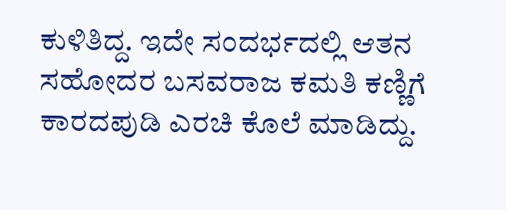ಕುಳಿತಿದ್ದ. ಇದೇ ಸಂದರ್ಭದಲ್ಲಿ ಆತನ ಸಹೋದರ ಬಸವರಾಜ ಕಮತಿ ಕಣ್ಣಿಗೆ ಕಾರದಪುಡಿ ಎರಚಿ‌ ಕೊಲೆ ಮಾಡಿದ್ದು.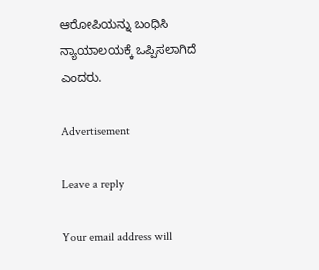ಆರೋಪಿಯನ್ನು ಬಂಧಿಸಿ ನ್ಯಾಯಾಲಯಕ್ಕೆ ಒಪ್ಪಿಸಲಾಗಿದೆ ಎಂದರು.

Advertisement

Leave a reply

Your email address will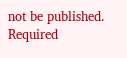not be published. Required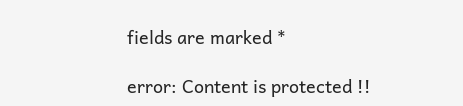fields are marked *

error: Content is protected !!